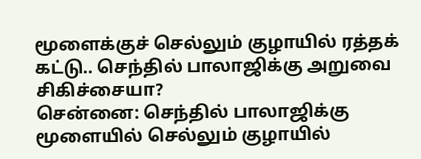மூளைக்குச் செல்லும் குழாயில் ரத்தக் கட்டு.. செந்தில் பாலாஜிக்கு அறுவை சிகிச்சையா?
சென்னை: செந்தில் பாலாஜிக்கு மூளையில் செல்லும் குழாயில்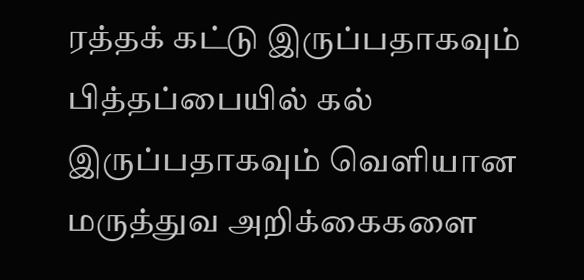ரத்தக் கட்டு இருப்பதாகவும் பித்தப்பையில் கல் இருப்பதாகவும் வெளியான மருத்துவ அறிக்கைகளை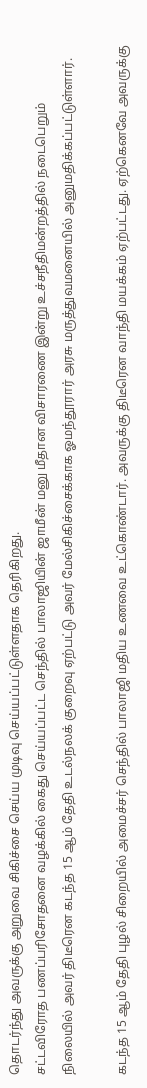தொடர்ந்து அவருக்கு அறுவை சிகிச்சை செய்ய முடிவு செய்யப்பட்டுள்ளதாக தெரிகிறது.
சட்டவிரோத பணப்பரிசோதனை வழக்கில் கைது செய்யப்பட்ட செந்தில் பாலாஜியின் ஜாமீன் மனு மீதான விசாரணை இன்று உச்சநீதிமன்றத்தில் நடைபெறும் நிலையில் அவர் திடீரென கடந்த 15 ஆம் தேதி உடல்நலக் குறைவு ஏற்பட்டு அவர் மேல்சிகிச்சைக்காக ஓமந்தூரார் அரசு மருத்துவமனையில் அனுமதிக்கப்பட்டுள்ளார்.

கடந்த 15 ஆம் தேதி புழல் சிறையில் அமைச்சர் செந்தில் பாலாஜி மதிய உணவை உட்கொண்டார். அவருக்கு திடீரென வாந்தி மயக்கம் ஏற்பட்டது. ஏற்கெனவே அவருக்கு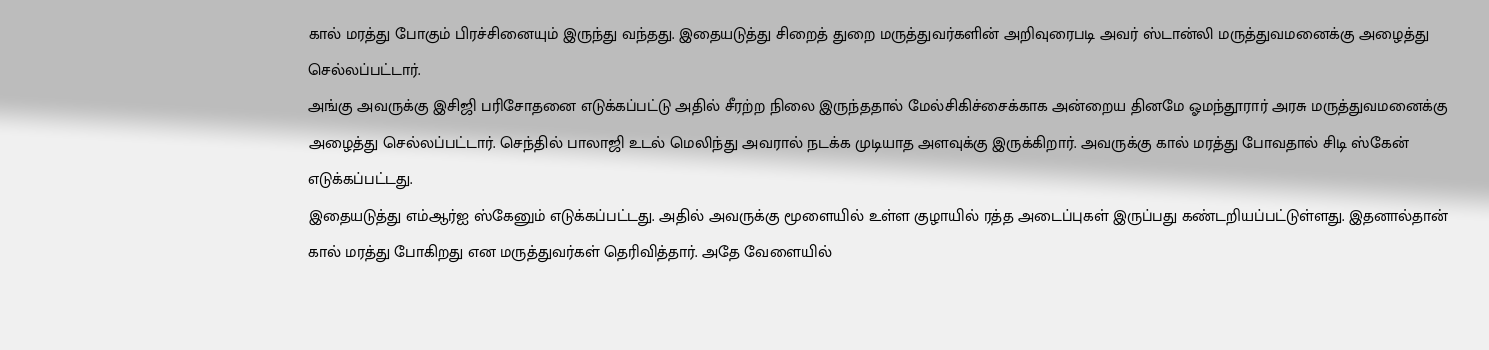கால் மரத்து போகும் பிரச்சினையும் இருந்து வந்தது. இதையடுத்து சிறைத் துறை மருத்துவர்களின் அறிவுரைபடி அவர் ஸ்டான்லி மருத்துவமனைக்கு அழைத்து செல்லப்பட்டார்.
அங்கு அவருக்கு இசிஜி பரிசோதனை எடுக்கப்பட்டு அதில் சீரற்ற நிலை இருந்ததால் மேல்சிகிச்சைக்காக அன்றைய தினமே ஓமந்தூரார் அரசு மருத்துவமனைக்கு அழைத்து செல்லப்பட்டார். செந்தில் பாலாஜி உடல் மெலிந்து அவரால் நடக்க முடியாத அளவுக்கு இருக்கிறார். அவருக்கு கால் மரத்து போவதால் சிடி ஸ்கேன் எடுக்கப்பட்டது.
இதையடுத்து எம்ஆர்ஐ ஸ்கேனும் எடுக்கப்பட்டது. அதில் அவருக்கு மூளையில் உள்ள குழாயில் ரத்த அடைப்புகள் இருப்பது கண்டறியப்பட்டுள்ளது. இதனால்தான் கால் மரத்து போகிறது என மருத்துவர்கள் தெரிவித்தார். அதே வேளையில்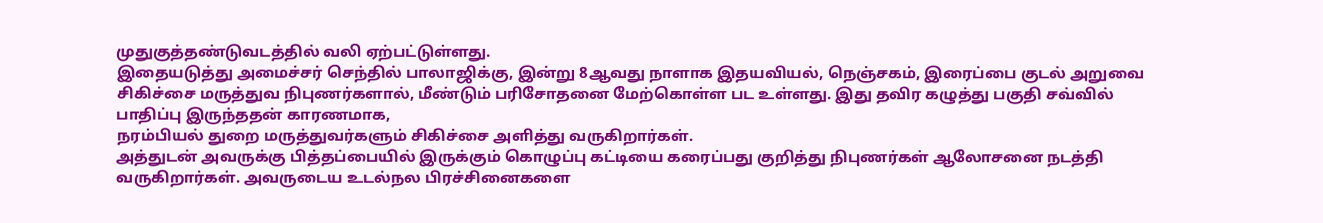முதுகுத்தண்டுவடத்தில் வலி ஏற்பட்டுள்ளது.
இதையடுத்து அமைச்சர் செந்தில் பாலாஜிக்கு, இன்று 8ஆவது நாளாக இதயவியல், நெஞ்சகம், இரைப்பை குடல் அறுவை சிகிச்சை மருத்துவ நிபுணர்களால், மீண்டும் பரிசோதனை மேற்கொள்ள பட உள்ளது. இது தவிர கழுத்து பகுதி சவ்வில் பாதிப்பு இருந்ததன் காரணமாக,
நரம்பியல் துறை மருத்துவர்களும் சிகிச்சை அளித்து வருகிறார்கள்.
அத்துடன் அவருக்கு பித்தப்பையில் இருக்கும் கொழுப்பு கட்டியை கரைப்பது குறித்து நிபுணர்கள் ஆலோசனை நடத்தி வருகிறார்கள். அவருடைய உடல்நல பிரச்சினைகளை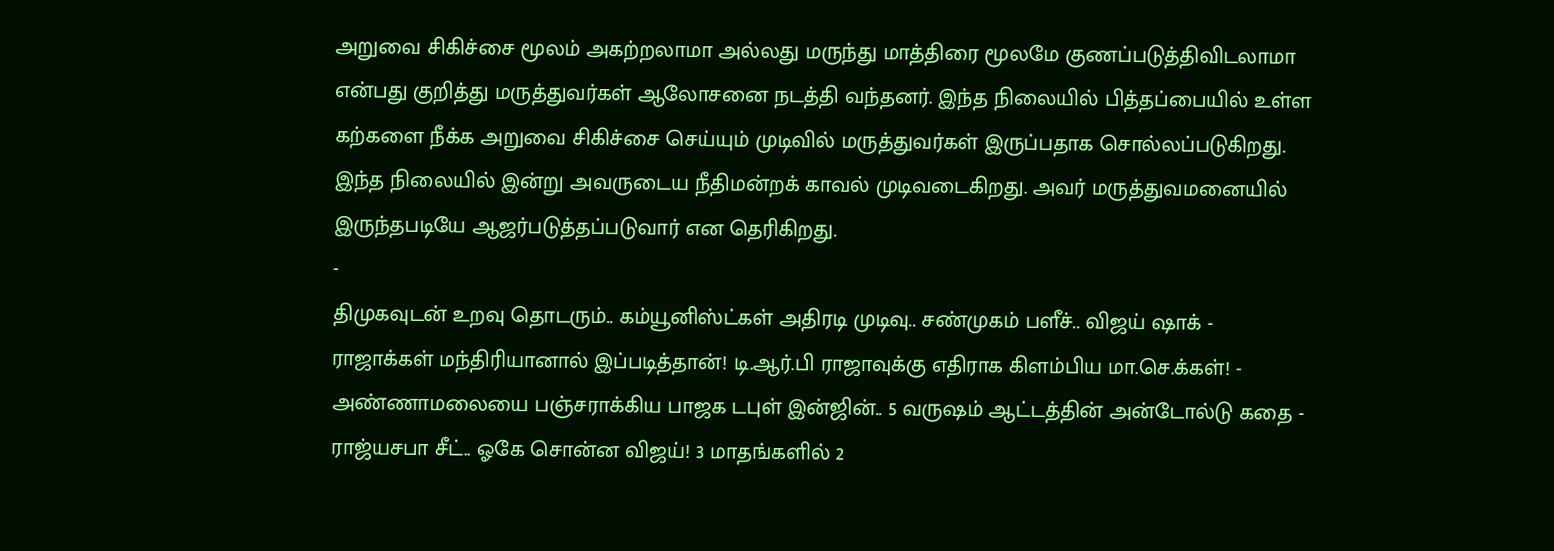அறுவை சிகிச்சை மூலம் அகற்றலாமா அல்லது மருந்து மாத்திரை மூலமே குணப்படுத்திவிடலாமா என்பது குறித்து மருத்துவர்கள் ஆலோசனை நடத்தி வந்தனர். இந்த நிலையில் பித்தப்பையில் உள்ள கற்களை நீக்க அறுவை சிகிச்சை செய்யும் முடிவில் மருத்துவர்கள் இருப்பதாக சொல்லப்படுகிறது. இந்த நிலையில் இன்று அவருடைய நீதிமன்றக் காவல் முடிவடைகிறது. அவர் மருத்துவமனையில் இருந்தபடியே ஆஜர்படுத்தப்படுவார் என தெரிகிறது.
-
திமுகவுடன் உறவு தொடரும்.. கம்யூனிஸ்ட்கள் அதிரடி முடிவு.. சண்முகம் பளீச்.. விஜய் ஷாக் -
ராஜாக்கள் மந்திரியானால் இப்படித்தான்! டி.ஆர்.பி ராஜாவுக்கு எதிராக கிளம்பிய மா.செ.க்கள்! -
அண்ணாமலையை பஞ்சராக்கிய பாஜக டபுள் இன்ஜின்.. 5 வருஷம் ஆட்டத்தின் அன்டோல்டு கதை -
ராஜ்யசபா சீட்.. ஓகே சொன்ன விஜய்! 3 மாதங்களில் 2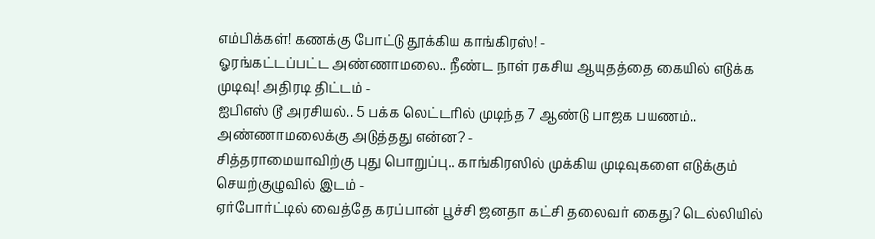எம்பிக்கள்! கணக்கு போட்டு தூக்கிய காங்கிரஸ்! -
ஓரங்கட்டப்பட்ட அண்ணாமலை.. நீண்ட நாள் ரகசிய ஆயுதத்தை கையில் எடுக்க முடிவு! அதிரடி திட்டம் -
ஐபிஎஸ் டூ அரசியல்.. 5 பக்க லெட்டரில் முடிந்த 7 ஆண்டு பாஜக பயணம்.. அண்ணாமலைக்கு அடுத்தது என்ன? -
சித்தராமையாவிற்கு புது பொறுப்பு.. காங்கிரஸில் முக்கிய முடிவுகளை எடுக்கும் செயற்குழுவில் இடம் -
ஏர்போர்ட்டில் வைத்தே கரப்பான் பூச்சி ஜனதா கட்சி தலைவர் கைது? டெல்லியில்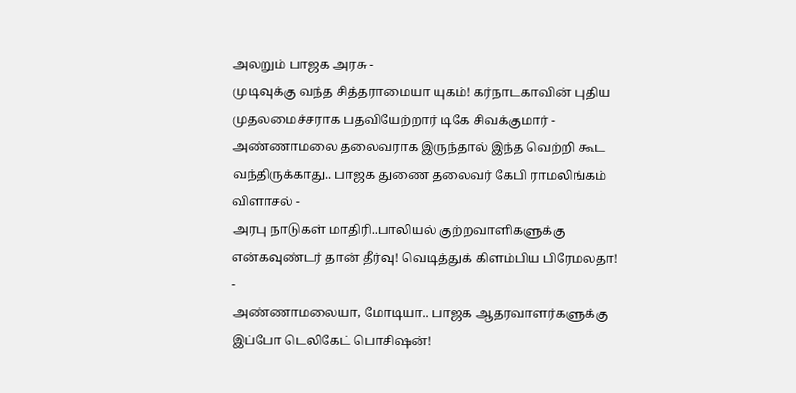அலறும் பாஜக அரசு -
முடிவுக்கு வந்த சித்தராமையா யுகம்! கர்நாடகாவின் புதிய முதலமைச்சராக பதவியேற்றார் டிகே சிவக்குமார் -
அண்ணாமலை தலைவராக இருந்தால் இந்த வெற்றி கூட வந்திருக்காது.. பாஜக துணை தலைவர் கேபி ராமலிங்கம் விளாசல் -
அரபு நாடுகள் மாதிரி..பாலியல் குற்றவாளிகளுக்கு என்கவுண்டர் தான் தீர்வு! வெடித்துக் கிளம்பிய பிரேமலதா! -
அண்ணாமலையா, மோடியா.. பாஜக ஆதரவாளர்களுக்கு இப்போ டெலிகேட் பொசிஷன்!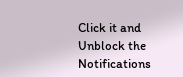Click it and Unblock the Notifications